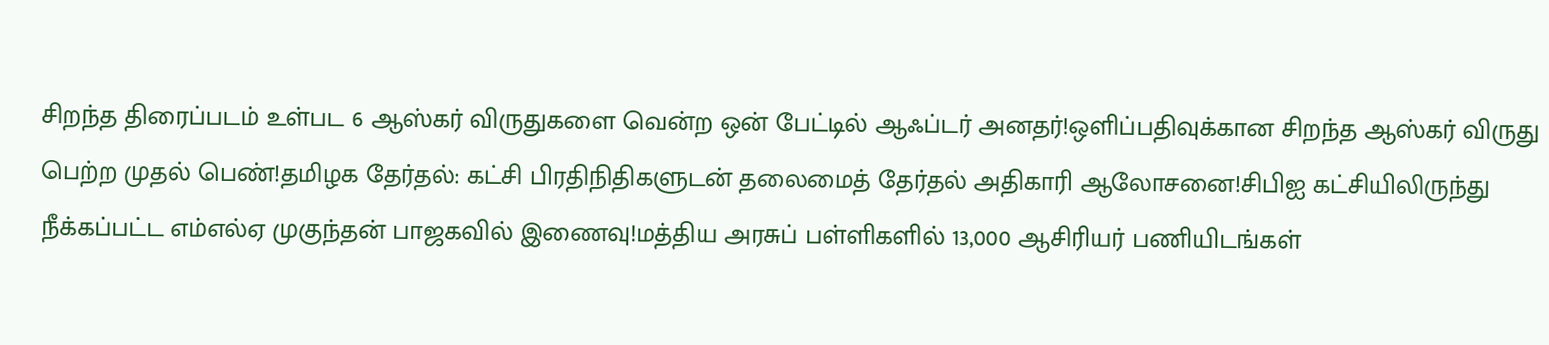சிறந்த திரைப்படம் உள்பட 6 ஆஸ்கர் விருதுகளை வென்ற ஒன் பேட்டில் ஆஃப்டர் அனதர்!ஒளிப்பதிவுக்கான சிறந்த ஆஸ்கர் விருது பெற்ற முதல் பெண்!தமிழக தேர்தல்: கட்சி பிரதிநிதிகளுடன் தலைமைத் தேர்தல் அதிகாரி ஆலோசனை!சிபிஐ கட்சியிலிருந்து நீக்கப்பட்ட எம்எல்ஏ முகுந்தன் பாஜகவில் இணைவு!மத்திய அரசுப் பள்ளிகளில் 13,000 ஆசிரியர் பணியிடங்கள்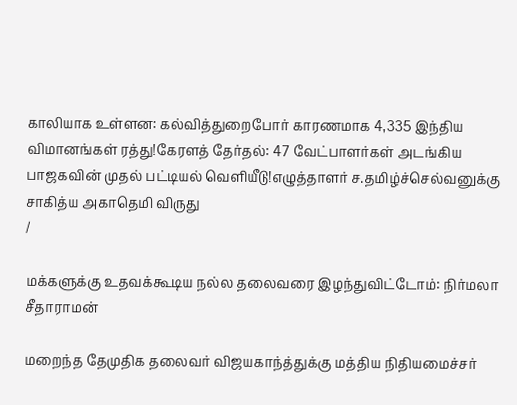காலியாக உள்ளன: கல்வித்துறைபோர் காரணமாக 4,335 இந்திய விமானங்கள் ரத்து!கேரளத் தேர்தல்: 47 வேட்பாளர்கள் அடங்கிய பாஜகவின் முதல் பட்டியல் வெளியீடு!எழுத்தாளர் ச.தமிழ்ச்செல்வனுக்கு சாகித்ய அகாதெமி விருது
/

மக்களுக்கு உதவக்கூடிய நல்ல தலைவரை இழந்துவிட்டோம்: நிர்மலா சீதாராமன்

மறைந்த தேமுதிக தலைவர் விஜயகாந்த்துக்கு மத்திய நிதியமைச்சர்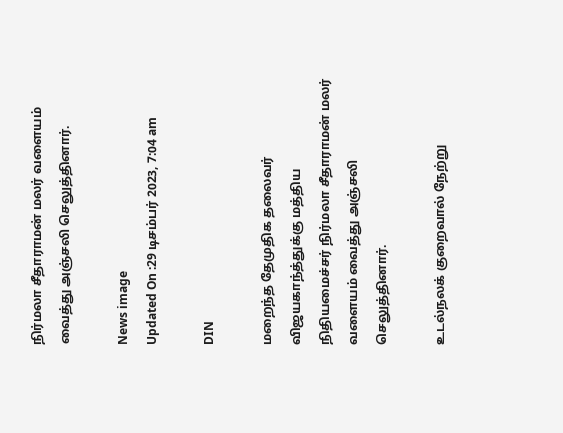நிர்மலா சீதாராமன் மலர் வளையம் வைத்து அஞ்சலி செலுத்தினார்.

News image
Updated On :29 டிசம்பர் 2023, 7:04 am

DIN

மறைந்த தேமுதிக தலைவர் விஜயகாந்த்துக்கு மத்திய நிதியமைச்சர் நிர்மலா சீதாராமன் மலர் வளையம் வைத்து அஞ்சலி செலுத்தினார்.

உடல்நலக் குறைவால் நேற்று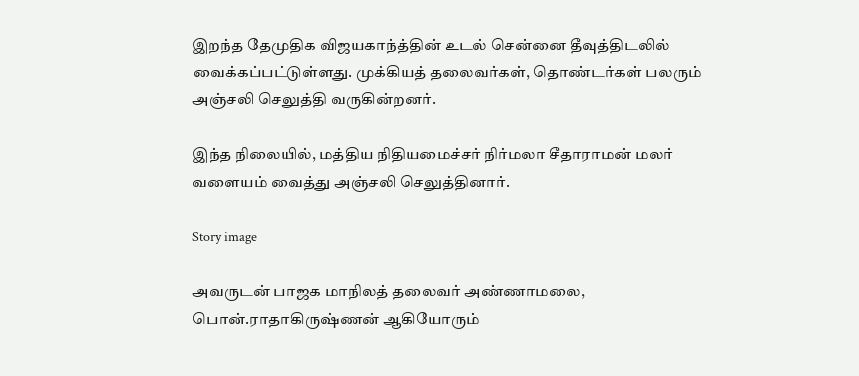இறந்த தேமுதிக விஜயகாந்த்தின் உடல் சென்னை தீவுத்திடலில் வைக்கப்பட்டுள்ளது. முக்கியத் தலைவர்கள், தொண்டர்கள் பலரும் அஞ்சலி செலுத்தி வருகின்றனர்.

இந்த நிலையில், மத்திய நிதியமைச்சர் நிர்மலா சீதாராமன் மலர் வளையம் வைத்து அஞ்சலி செலுத்தினார்.

Story image

அவருடன் பாஜக மாநிலத் தலைவர் அண்ணாமலை, பொன்.ராதாகிருஷ்ணன் ஆகியோரும்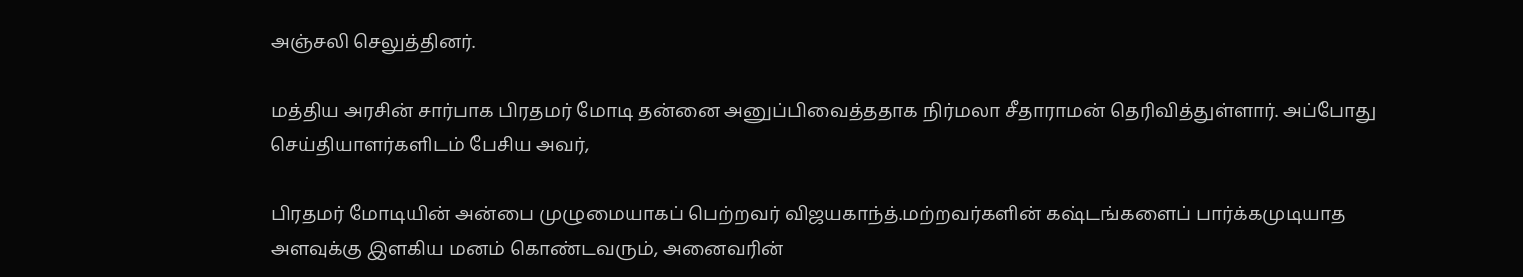அஞ்சலி செலுத்தினர்.

மத்திய அரசின் சார்பாக பிரதமர் மோடி தன்னை அனுப்பிவைத்ததாக நிர்மலா சீதாராமன் தெரிவித்துள்ளார். அப்போது செய்தியாளர்களிடம் பேசிய அவர்,

பிரதமர் மோடியின் அன்பை முழுமையாகப் பெற்றவர் விஜயகாந்த்.மற்றவர்களின் கஷ்டங்களைப் பார்க்கமுடியாத அளவுக்கு இளகிய மனம் கொண்டவரும், அனைவரின்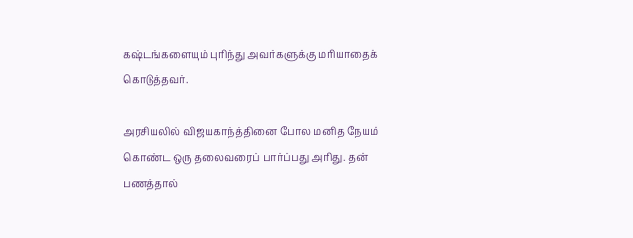கஷ்டங்களையும் புரிந்து அவர்களுக்கு மரியாதைக் கொடுத்தவர்.

அரசியலில் விஜயகாந்த்தினை போல மனித நேயம் கொண்ட ஒரு தலைவரைப் பார்ப்பது அரிது. தன் பணத்தால்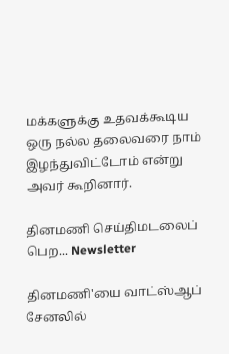மக்களுக்கு உதவக்கூடிய ஒரு நல்ல தலைவரை நாம் இழந்துவிட்டோம் என்று அவர் கூறினார்.

தினமணி செய்திமடலைப் பெற... Newsletter

தினமணி'யை வாட்ஸ்ஆப் சேனலில்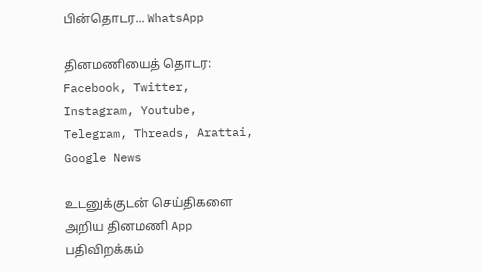பின்தொடர... WhatsApp

தினமணியைத் தொடர: Facebook, Twitter, Instagram, Youtube, Telegram, Threads, Arattai, Google News

உடனுக்குடன் செய்திகளை அறிய தினமணி App பதிவிறக்கம்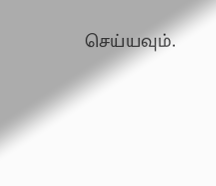செய்யவும்.